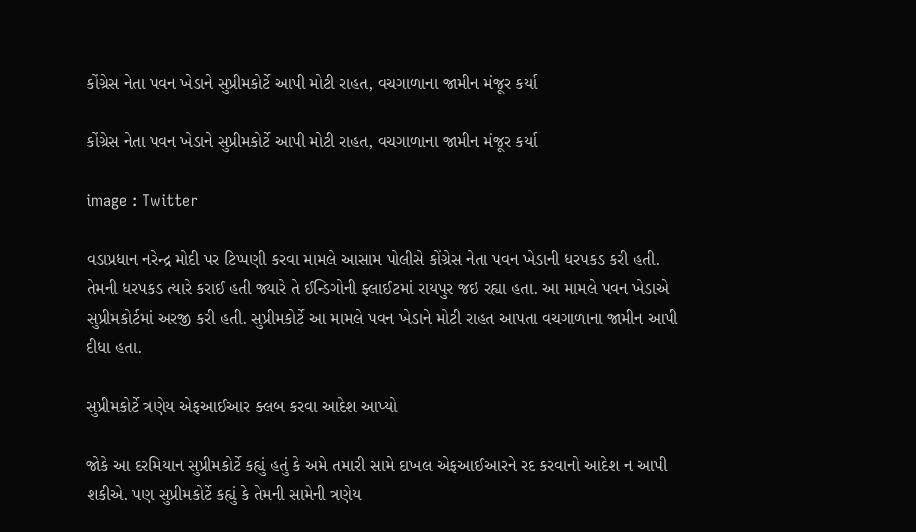કોંગ્રેસ નેતા પવન ખેડાને સુપ્રીમકોર્ટે આપી મોટી રાહત, વચગાળાના જામીન મંજૂર કર્યા

કોંગ્રેસ નેતા પવન ખેડાને સુપ્રીમકોર્ટે આપી મોટી રાહત, વચગાળાના જામીન મંજૂર કર્યા

image : Twitter

વડાપ્રધાન નરેન્દ્ર મોદી પર ટિપ્પણી કરવા મામલે આસામ પોલીસે કોંગ્રેસ નેતા પવન ખેડાની ધરપકડ કરી હતી. તેમની ધરપકડ ત્યારે કરાઈ હતી જ્યારે તે ઈન્ડિગોની ફ્લાઈટમાં રાયપુર જઇ રહ્યા હતા. આ મામલે પવન ખેડાએ સુપ્રીમકોર્ટમાં અરજી કરી હતી. સુપ્રીમકોર્ટે આ મામલે પવન ખેડાને મોટી રાહત આપતા વચગાળાના જામીન આપી દીધા હતા.

સુપ્રીમકોર્ટે ત્રણેય એફઆઈઆર ક્લબ કરવા આદેશ આપ્યો

જોકે આ દરમિયાન સુપ્રીમકોર્ટે કહ્યું હતું કે અમે તમારી સામે દાખલ એફઆઈઆરને રદ કરવાનો આદેશ ન આપી શકીએ. પણ સુપ્રીમકોર્ટે કહ્યું કે તેમની સામેની ત્રણેય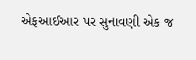એફઆઈઆર પર સુનાવણી એક જ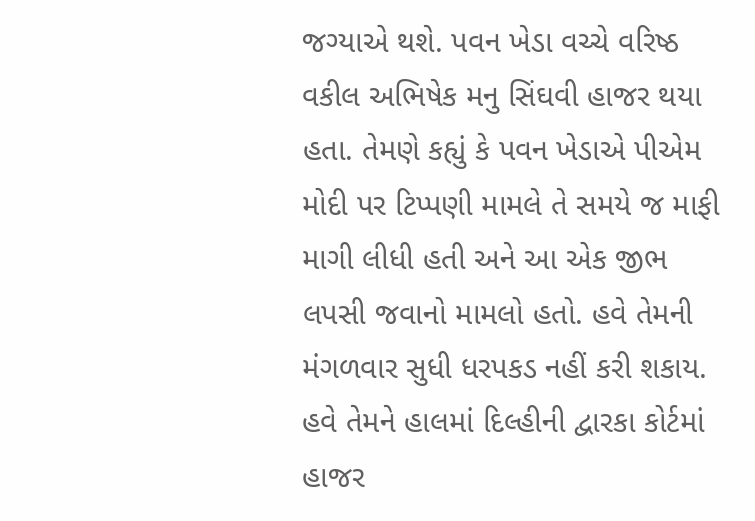જગ્યાએ થશે. પવન ખેડા વચ્ચે વરિષ્ઠ વકીલ અભિષેક મનુ સિંઘવી હાજર થયા હતા. તેમણે કહ્યું કે પવન ખેડાએ પીએમ મોદી પર ટિપ્પણી મામલે તે સમયે જ માફી માગી લીધી હતી અને આ એક જીભ લપસી જવાનો મામલો હતો. હવે તેમની મંગળવાર સુધી ધરપકડ નહીં કરી શકાય. હવે તેમને હાલમાં દિલ્હીની દ્વારકા કોર્ટમાં હાજર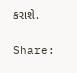કરાશે.

Share: